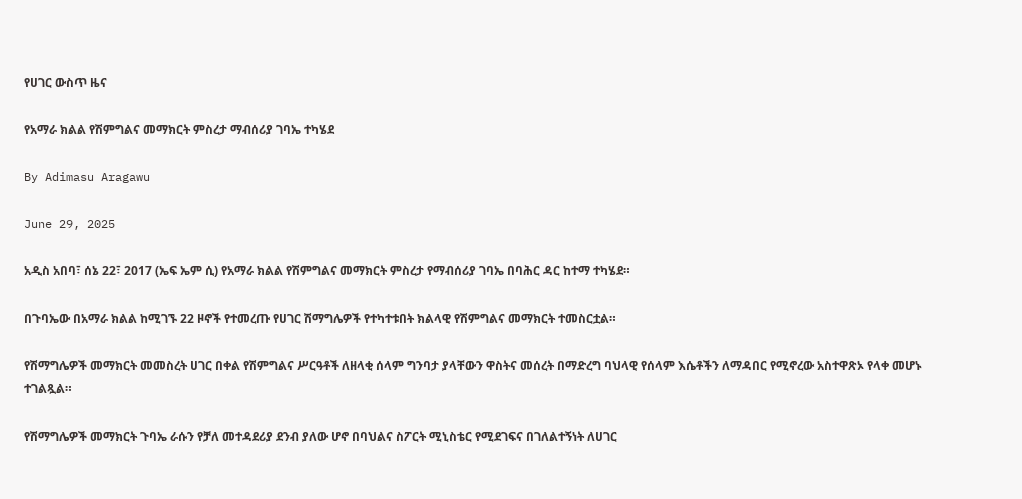የሀገር ውስጥ ዜና

የአማራ ክልል የሽምግልና መማክርት ምስረታ ማብሰሪያ ገባኤ ተካሄደ

By Adimasu Aragawu

June 29, 2025

አዲስ አበባ፣ ሰኔ 22፣ 2017 (ኤፍ ኤም ሲ) የአማራ ክልል የሽምግልና መማክርት ምስረታ የማብሰሪያ ገባኤ በባሕር ዳር ከተማ ተካሄደ።

በጉባኤው በአማራ ክልል ከሚገኙ 22 ዞኖች የተመረጡ የሀገር ሽማግሌዎች የተካተቱበት ክልላዊ የሽምግልና መማክርት ተመስርቷል።

የሽማግሌዎች መማክርት መመስረት ሀገር በቀል የሽምግልና ሥርዓቶች ለዘላቂ ሰላም ግንባታ ያላቸውን ዋስትና መሰረት በማድረግ ባህላዊ የሰላም እሴቶችን ለማዳበር የሚኖረው አስተዋጽኦ የላቀ መሆኑ ተገልጿል።

የሽማግሌዎች መማክርት ጉባኤ ራሱን የቻለ መተዳደሪያ ደንብ ያለው ሆኖ በባህልና ስፖርት ሚኒስቴር የሚደገፍና በገለልተኝነት ለሀገር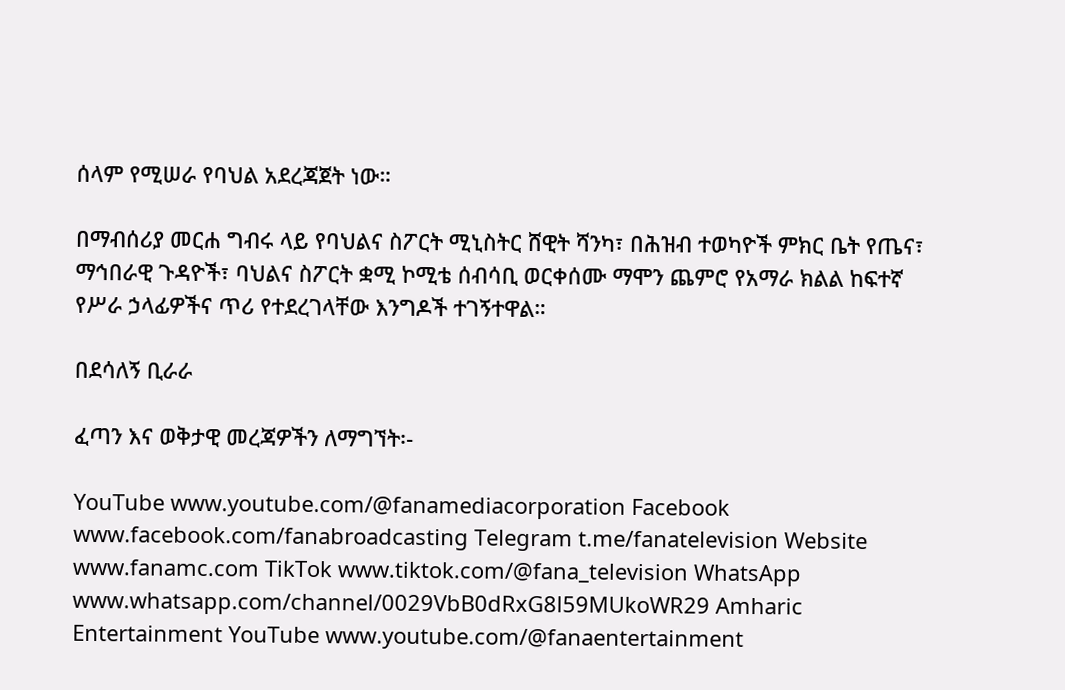ሰላም የሚሠራ የባህል አደረጃጀት ነው።

በማብሰሪያ መርሐ ግብሩ ላይ የባህልና ስፖርት ሚኒስትር ሸዊት ሻንካ፣ በሕዝብ ተወካዮች ምክር ቤት የጤና፣ ማኅበራዊ ጉዳዮች፣ ባህልና ስፖርት ቋሚ ኮሚቴ ሰብሳቢ ወርቀሰሙ ማሞን ጨምሮ የአማራ ክልል ከፍተኛ የሥራ ኃላፊዎችና ጥሪ የተደረገላቸው እንግዶች ተገኝተዋል።

በደሳለኝ ቢራራ

ፈጣን እና ወቅታዊ መረጃዎችን ለማግኘት፡-

YouTube www.youtube.com/@fanamediacorporation Facebook www.facebook.com/fanabroadcasting Telegram t.me/fanatelevision Website www.fanamc.com TikTok www.tiktok.com/@fana_television WhatsApp www.whatsapp.com/channel/0029VbB0dRxG8l59MUkoWR29 Amharic Entertainment YouTube www.youtube.com/@fanaentertainment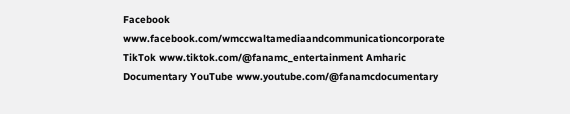Facebook www.facebook.com/wmccwaltamediaandcommunicationcorporate TikTok www.tiktok.com/@fanamc_entertainment Amharic Documentary YouTube www.youtube.com/@fanamcdocumentary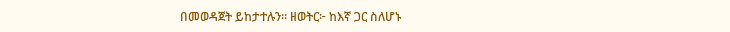በመወዳጀት ይከታተሉን፡፡ ዘወትር፦ ከእኛ ጋር ስለሆኑ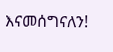እናመሰግናለን!